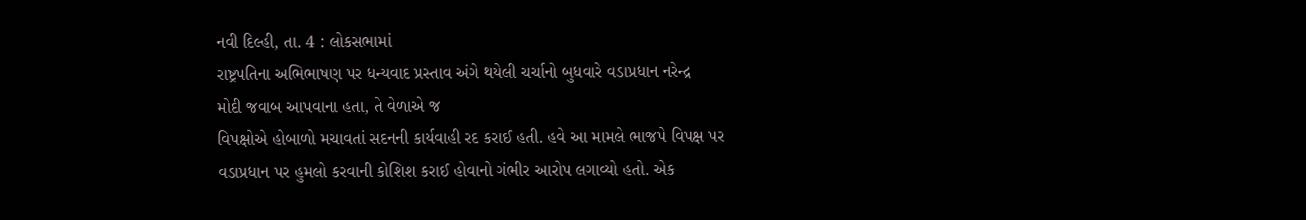નવી દિલ્હી, તા. 4 : લોકસભામાં
રાષ્ટ્રપતિના અભિભાષણ પર ધન્યવાદ પ્રસ્તાવ અંગે થયેલી ચર્ચાનો બુધવારે વડાપ્રધાન નરેન્દ્ર
મોદી જવાબ આપવાના હતા, તે વેળાએ જ
વિપક્ષોએ હોબાળો મચાવતાં સદનની કાર્યવાહી રદ કરાઈ હતી. હવે આ મામલે ભાજપે વિપક્ષ પર
વડાપ્રધાન પર હુમલો કરવાની કોશિશ કરાઈ હોવાનો ગંભીર આરોપ લગાવ્યો હતો. એક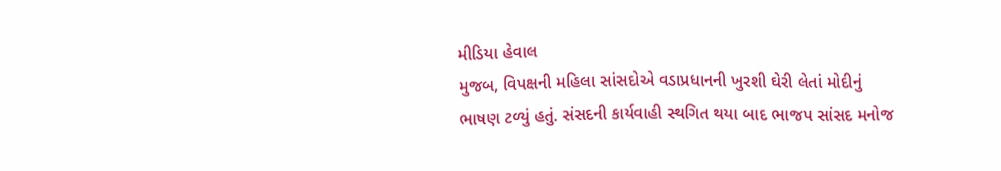મીડિયા હેવાલ
મુજબ, વિપક્ષની મહિલા સાંસદોએ વડાપ્રધાનની ખુરશી ઘેરી લેતાં મોદીનું
ભાષણ ટળ્યું હતું. સંસદની કાર્યવાહી સ્થગિત થયા બાદ ભાજપ સાંસદ મનોજ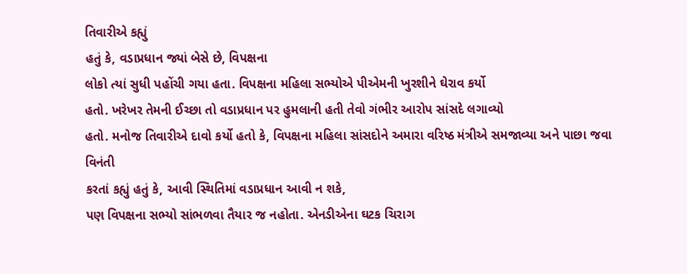તિવારીએ કહ્યું
હતું કે, વડાપ્રધાન જ્યાં બેસે છે, વિપક્ષના
લોકો ત્યાં સુધી પહોંચી ગયા હતા. વિપક્ષના મહિલા સભ્યોએ પીએમની ખુરશીને ઘેરાવ કર્યો
હતો. ખરેખર તેમની ઈચ્છા તો વડાપ્રધાન પર હુમલાની હતી તેવો ગંભીર આરોપ સાંસદે લગાવ્યો
હતો. મનોજ તિવારીએ દાવો કર્યો હતો કે, વિપક્ષના મહિલા સાંસદોને અમારા વરિષ્ઠ મંત્રીએ સમજાવ્યા અને પાછા જવા વિનંતી
કરતાં કહ્યું હતું કે, આવી સ્થિતિમાં વડાપ્રધાન આવી ન શકે,
પણ વિપક્ષના સભ્યો સાંભળવા તૈયાર જ નહોતા. એનડીએના ઘટક ચિરાગ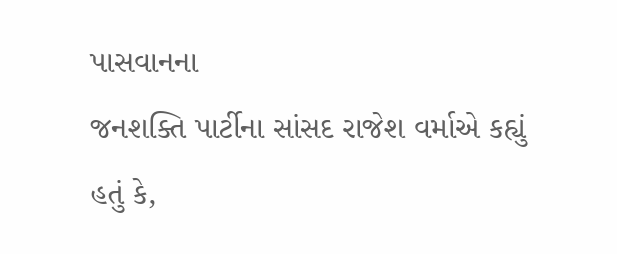પાસવાનના
જનશક્તિ પાર્ટીના સાંસદ રાજેશ વર્માએ કહ્યું હતું કે,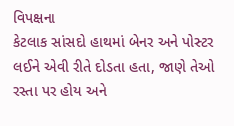વિપક્ષના
કેટલાક સાંસદો હાથમાં બેનર અને પોસ્ટર લઈને એવી રીતે દોડતા હતા, જાણે તેઓ રસ્તા પર હોય અને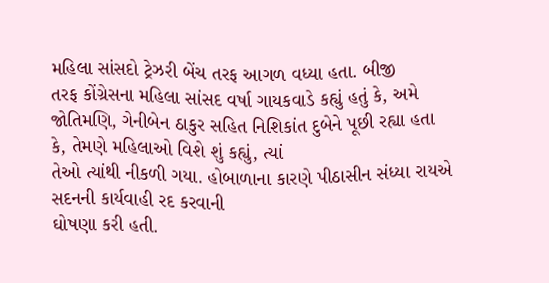મહિલા સાંસદો ટ્રેઝરી બેંચ તરફ આગળ વધ્યા હતા. બીજી
તરફ કોંગ્રેસના મહિલા સાંસદ વર્ષા ગાયકવાડે કહ્યું હતું કે, અમે
જોતિમણિ, ગેનીબેન ઠાકુર સહિત નિશિકાંત દુબેને પૂછી રહ્યા હતા
કે, તેમણે મહિલાઓ વિશે શું કહ્યું, ત્યાં
તેઓ ત્યાંથી નીકળી ગયા. હોબાળાના કારણે પીઠાસીન સંધ્યા રાયએ સદનની કાર્યવાહી રદ કરવાની
ઘોષણા કરી હતી.